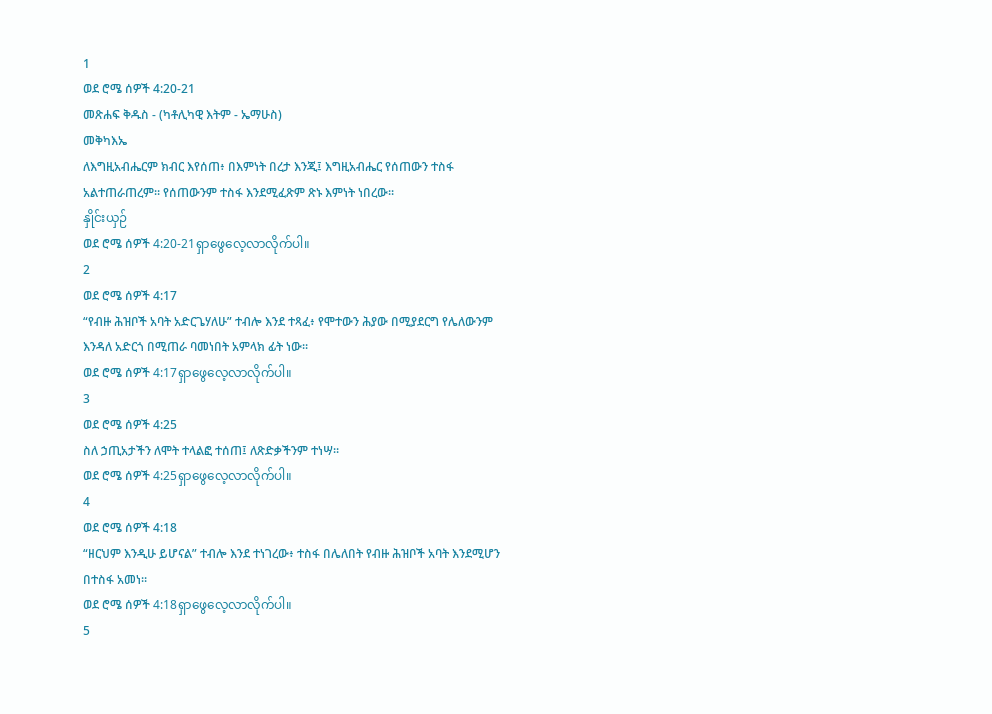1
ወደ ሮሜ ሰዎች 4:20-21
መጽሐፍ ቅዱስ - (ካቶሊካዊ እትም - ኤማሁስ)
መቅካእኤ
ለእግዚአብሔርም ክብር እየሰጠ፥ በእምነት በረታ እንጂ፤ እግዚአብሔር የሰጠውን ተስፋ አልተጠራጠረም። የሰጠውንም ተስፋ እንደሚፈጽም ጽኑ እምነት ነበረው።
နှိုင်းယှဉ်
ወደ ሮሜ ሰዎች 4:20-21ရှာဖွေလေ့လာလိုက်ပါ။
2
ወደ ሮሜ ሰዎች 4:17
“የብዙ ሕዝቦች አባት አድርጌሃለሁ” ተብሎ እንደ ተጻፈ፥ የሞተውን ሕያው በሚያደርግ የሌለውንም እንዳለ አድርጎ በሚጠራ ባመነበት አምላክ ፊት ነው።
ወደ ሮሜ ሰዎች 4:17ရှာဖွေလေ့လာလိုက်ပါ။
3
ወደ ሮሜ ሰዎች 4:25
ስለ ኃጢአታችን ለሞት ተላልፎ ተሰጠ፤ ለጽድቃችንም ተነሣ።
ወደ ሮሜ ሰዎች 4:25ရှာဖွေလေ့လာလိုက်ပါ။
4
ወደ ሮሜ ሰዎች 4:18
“ዘርህም እንዲሁ ይሆናል” ተብሎ እንደ ተነገረው፥ ተስፋ በሌለበት የብዙ ሕዝቦች አባት እንደሚሆን በተስፋ አመነ።
ወደ ሮሜ ሰዎች 4:18ရှာဖွေလေ့လာလိုက်ပါ။
5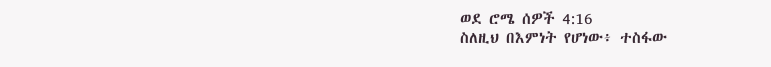ወደ ሮሜ ሰዎች 4:16
ስለዚህ በእምነት የሆነው፥ ተስፋው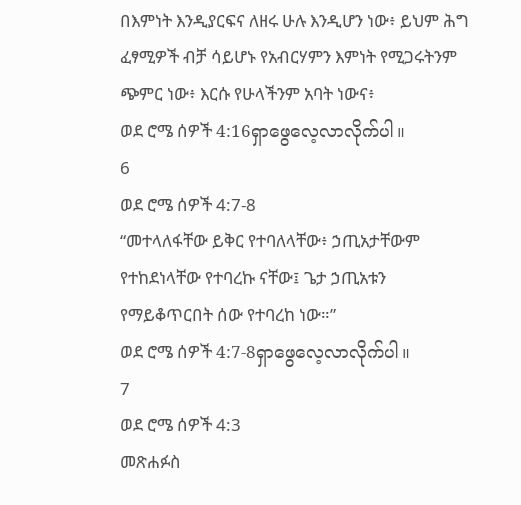በእምነት እንዲያርፍና ለዘሩ ሁሉ እንዲሆን ነው፥ ይህም ሕግ ፈፃሚዎች ብቻ ሳይሆኑ የአብርሃምን እምነት የሚጋሩትንም ጭምር ነው፥ እርሱ የሁላችንም አባት ነውና፥
ወደ ሮሜ ሰዎች 4:16ရှာဖွေလေ့လာလိုက်ပါ။
6
ወደ ሮሜ ሰዎች 4:7-8
“መተላለፋቸው ይቅር የተባለላቸው፥ ኃጢአታቸውም የተከደነላቸው የተባረኩ ናቸው፤ ጌታ ኃጢአቱን የማይቆጥርበት ሰው የተባረከ ነው።”
ወደ ሮሜ ሰዎች 4:7-8ရှာဖွေလေ့လာလိုက်ပါ။
7
ወደ ሮሜ ሰዎች 4:3
መጽሐፉስ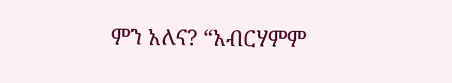ምን አለና? “አብርሃምም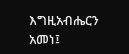እግዚአብሔርን አመነ፤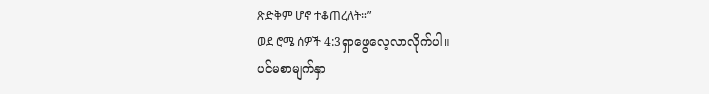ጽድቅም ሆኖ ተቆጠረለት።”
ወደ ሮሜ ሰዎች 4:3ရှာဖွေလေ့လာလိုက်ပါ။
ပင်မစာမျက်နှာ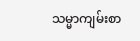သမ္မာကျမ်းစာ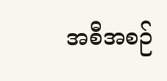အစီအစဉ်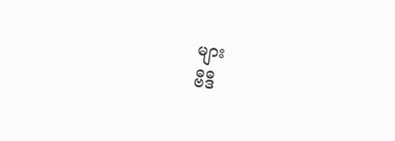များ
ဗီဒီ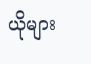ယိုများ